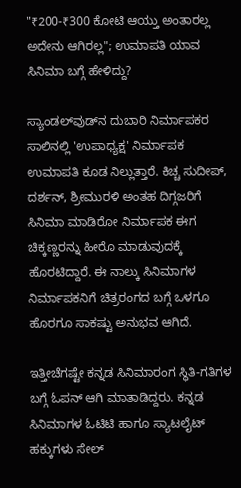"₹200-₹300 ಕೋಟಿ ಆಯ್ತು ಅಂತಾರಲ್ಲ ಅದೇನು ಆಗಿರಲ್ಲ"; ಉಮಾಪತಿ ಯಾವ ಸಿನಿಮಾ ಬಗ್ಗೆ ಹೇಳಿದ್ದು?

ಸ್ಯಾಂಡಲ್‌ವುಡ್‌ನ ದುಬಾರಿ ನಿರ್ಮಾಪಕರ ಸಾಲಿನಲ್ಲಿ 'ಉಪಾಧ್ಯಕ್ಷ' ನಿರ್ಮಾಪಕ ಉಮಾಪತಿ ಕೂಡ ನಿಲ್ಲುತ್ತಾರೆ. ಕಿಚ್ಚ ಸುದೀಪ್, ದರ್ಶನ್, ಶ್ರೀಮುರಳಿ ಅಂತಹ ದಿಗ್ಗಜರಿಗೆ ಸಿನಿಮಾ ಮಾಡಿರೋ ನಿರ್ಮಾಪಕ ಈಗ ಚಿಕ್ಕಣ್ಣರನ್ನು ಹೀರೊ ಮಾಡುವುದಕ್ಕೆ ಹೊರಟಿದ್ದಾರೆ. ಈ ನಾಲ್ಕು ಸಿನಿಮಾಗಳ ನಿರ್ಮಾಪಕನಿಗೆ ಚಿತ್ರರಂಗದ ಬಗ್ಗೆ ಒಳಗೂ ಹೊರಗೂ ಸಾಕಷ್ಟು ಅನುಭವ ಆಗಿದೆ.

ಇತ್ತೀಚೆಗಷ್ಟೇ ಕನ್ನಡ ಸಿನಿಮಾರಂಗ ಸ್ಥಿತಿ-ಗತಿಗಳ ಬಗ್ಗೆ ಓಪನ್ ಆಗಿ ಮಾತಾಡಿದ್ದರು. ಕನ್ನಡ ಸಿನಿಮಾಗಳ ಓಟಿಟಿ ಹಾಗೂ ಸ್ಯಾಟಲೈಟ್ ಹಕ್ಕುಗಳು ಸೇಲ್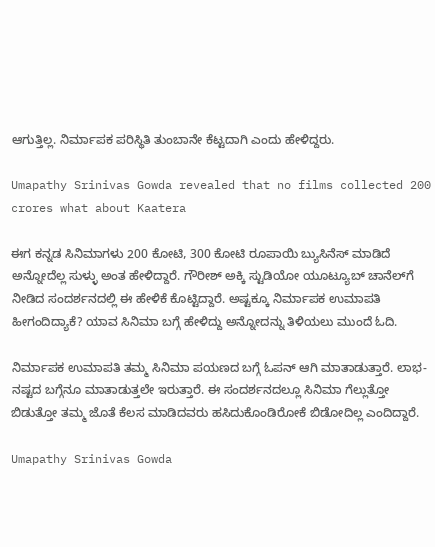ಆಗುತ್ತಿಲ್ಲ. ನಿರ್ಮಾಪಕ ಪರಿಸ್ಥಿತಿ ತುಂಬಾನೇ ಕೆಟ್ಟದಾಗಿ ಎಂದು ಹೇಳಿದ್ದರು.

Umapathy Srinivas Gowda revealed that no films collected 200 crores what about Kaatera

ಈಗ ಕನ್ನಡ ಸಿನಿಮಾಗಳು 200 ಕೋಟಿ, 300 ಕೋಟಿ ರೂಪಾಯಿ ಬ್ಯುಸಿನೆಸ್ ಮಾಡಿದೆ ಅನ್ನೋದೆಲ್ಲ ಸುಳ್ಳು ಅಂತ ಹೇಳಿದ್ದಾರೆ. ಗೌರೀಶ್ ಅಕ್ಕಿ ಸ್ಟುಡಿಯೋ ಯೂಟ್ಯೂಬ್ ಚಾನೆಲ್‌ಗೆ ನೀಡಿದ ಸಂದರ್ಶನದಲ್ಲಿ ಈ ಹೇಳಿಕೆ ಕೊಟ್ಟಿದ್ದಾರೆ. ಅಷ್ಟಕ್ಕೂ ನಿರ್ಮಾಪಕ ಉಮಾಪತಿ ಹೀಗಂದಿದ್ಯಾಕೆ? ಯಾವ ಸಿನಿಮಾ ಬಗ್ಗೆ ಹೇಳಿದ್ದು ಅನ್ನೋದನ್ನು ತಿಳಿಯಲು ಮುಂದೆ ಓದಿ.

ನಿರ್ಮಾಪಕ ಉಮಾಪತಿ ತಮ್ಮ ಸಿನಿಮಾ ಪಯಣದ ಬಗ್ಗೆ ಓಪನ್ ಆಗಿ ಮಾತಾಡುತ್ತಾರೆ. ಲಾಭ-ನಷ್ಟದ ಬಗ್ಗೆನೂ ಮಾತಾಡುತ್ತಲೇ ಇರುತ್ತಾರೆ. ಈ ಸಂದರ್ಶನದಲ್ಲೂ ಸಿನಿಮಾ ಗೆಲ್ಲುತ್ತೋ ಬಿಡುತ್ತೋ ತಮ್ಮ ಜೊತೆ ಕೆಲಸ ಮಾಡಿದವರು ಹಸಿದುಕೊಂಡಿರೋಕೆ ಬಿಡೋದಿಲ್ಲ ಎಂದಿದ್ದಾರೆ.

Umapathy Srinivas Gowda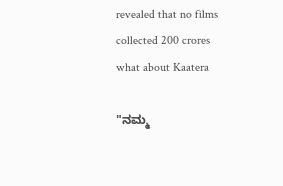revealed that no films collected 200 crores what about Kaatera

"ನಮ್ಮ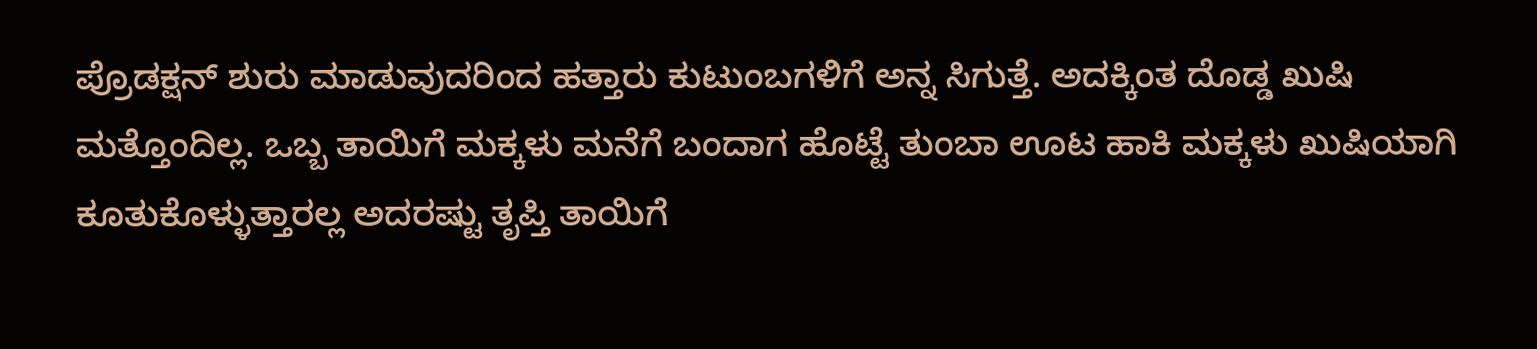ಪ್ರೊಡಕ್ಷನ್ ಶುರು ಮಾಡುವುದರಿಂದ ಹತ್ತಾರು ಕುಟುಂಬಗಳಿಗೆ ಅನ್ನ ಸಿಗುತ್ತೆ. ಅದಕ್ಕಿಂತ ದೊಡ್ಡ ಖುಷಿ ಮತ್ತೊಂದಿಲ್ಲ. ಒಬ್ಬ ತಾಯಿಗೆ ಮಕ್ಕಳು ಮನೆಗೆ ಬಂದಾಗ ಹೊಟ್ಟೆ ತುಂಬಾ ಊಟ ಹಾಕಿ ಮಕ್ಕಳು ಖುಷಿಯಾಗಿ ಕೂತುಕೊಳ್ಳುತ್ತಾರಲ್ಲ ಅದರಷ್ಟು ತೃಪ್ತಿ ತಾಯಿಗೆ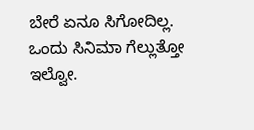ಬೇರೆ ಏನೂ ಸಿಗೋದಿಲ್ಲ. ಒಂದು ಸಿನಿಮಾ ಗೆಲ್ಲುತ್ತೋ ಇಲ್ವೋ.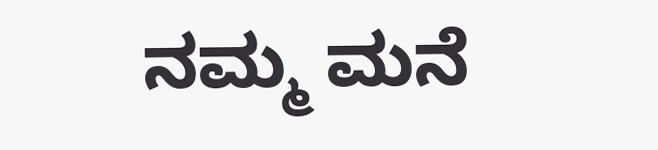ನಮ್ಮ ಮನೆ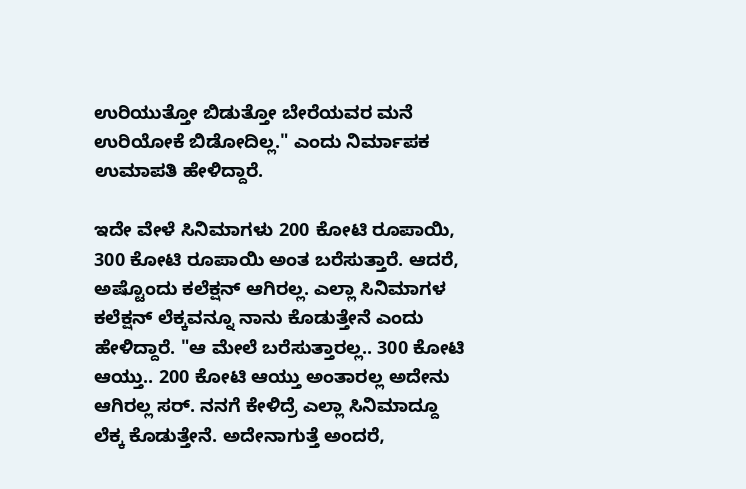ಉರಿಯುತ್ತೋ ಬಿಡುತ್ತೋ ಬೇರೆಯವರ ಮನೆ ಉರಿಯೋಕೆ ಬಿಡೋದಿಲ್ಲ." ಎಂದು ನಿರ್ಮಾಪಕ ಉಮಾಪತಿ ಹೇಳಿದ್ದಾರೆ.

ಇದೇ ವೇಳೆ ಸಿನಿಮಾಗಳು 200 ಕೋಟಿ ರೂಪಾಯಿ, 300 ಕೋಟಿ ರೂಪಾಯಿ ಅಂತ ಬರೆಸುತ್ತಾರೆ. ಆದರೆ, ಅಷ್ಟೊಂದು ಕಲೆಕ್ಷನ್ ಆಗಿರಲ್ಲ. ಎಲ್ಲಾ ಸಿನಿಮಾಗಳ ಕಲೆಕ್ಷನ್ ಲೆಕ್ಕವನ್ನೂ ನಾನು ಕೊಡುತ್ತೇನೆ ಎಂದು ಹೇಳಿದ್ದಾರೆ. "ಆ ಮೇಲೆ ಬರೆಸುತ್ತಾರಲ್ಲ.. 300 ಕೋಟಿ ಆಯ್ತು.. 200 ಕೋಟಿ ಆಯ್ತು ಅಂತಾರಲ್ಲ ಅದೇನು ಆಗಿರಲ್ಲ ಸರ್. ನನಗೆ ಕೇಳಿದ್ರೆ ಎಲ್ಲಾ ಸಿನಿಮಾದ್ದೂ ಲೆಕ್ಕ ಕೊಡುತ್ತೇನೆ. ಅದೇನಾಗುತ್ತೆ ಅಂದರೆ,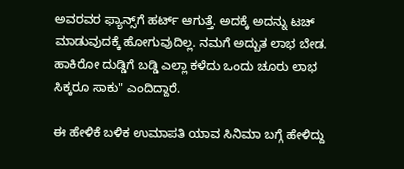ಅವರವರ ಫ್ಯಾನ್ಸ್‌ಗೆ ಹರ್ಟ್ ಆಗುತ್ತೆ. ಅದಕ್ಕೆ ಅದನ್ನು ಟಚ್ ಮಾಡುವುದಕ್ಕೆ ಹೋಗುವುದಿಲ್ಲ. ನಮಗೆ ಅದ್ಬುತ ಲಾಭ ಬೇಡ. ಹಾಕಿರೋ ದುಡ್ಡಿಗೆ ಬಡ್ಡಿ ಎಲ್ಲಾ ಕಳೆದು ಒಂದು ಚೂರು ಲಾಭ ಸಿಕ್ಕರೂ ಸಾಕು" ಎಂದಿದ್ದಾರೆ.

ಈ ಹೇಳಿಕೆ ಬಳಿಕ ಉಮಾಪತಿ ಯಾವ ಸಿನಿಮಾ ಬಗ್ಗೆ ಹೇಳಿದ್ದು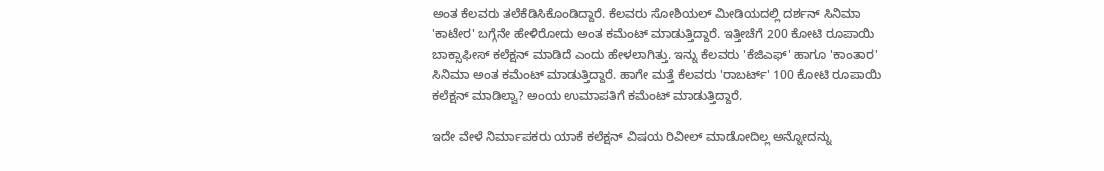ಅಂತ ಕೆಲವರು ತಲೆಕೆಡಿಸಿಕೊಂಡಿದ್ದಾರೆ. ಕೆಲವರು ಸೋಶಿಯಲ್ ಮೀಡಿಯದಲ್ಲಿ ದರ್ಶನ್ ಸಿನಿಮಾ 'ಕಾಟೇರ' ಬಗ್ಗೆನೇ ಹೇಳಿರೋದು ಅಂತ ಕಮೆಂಟ್ ಮಾಡುತ್ತಿದ್ದಾರೆ. ಇತ್ತೀಚೆಗೆ 200 ಕೋಟಿ ರೂಪಾಯಿ ಬಾಕ್ಸಾಫೀಸ್ ಕಲೆಕ್ಷನ್ ಮಾಡಿದೆ ಎಂದು ಹೇಳಲಾಗಿತ್ತು. ಇನ್ನು ಕೆಲವರು 'ಕೆಜಿಎಫ್' ಹಾಗೂ 'ಕಾಂತಾರ' ಸಿನಿಮಾ ಅಂತ ಕಮೆಂಟ್ ಮಾಡುತ್ತಿದ್ದಾರೆ. ಹಾಗೇ ಮತ್ತೆ ಕೆಲವರು 'ರಾಬರ್ಟ್' 100 ಕೋಟಿ ರೂಪಾಯಿ ಕಲೆಕ್ಷನ್ ಮಾಡಿಲ್ವಾ? ಅಂಯ ಉಮಾಪತಿಗೆ ಕಮೆಂಟ್ ಮಾಡುತ್ತಿದ್ದಾರೆ.

ಇದೇ ವೇಳೆ ನಿರ್ಮಾಪಕರು ಯಾಕೆ ಕಲೆಕ್ಷನ್ ವಿಷಯ ರಿವೀಲ್ ಮಾಡೋದಿಲ್ಲ ಅನ್ನೋದನ್ನು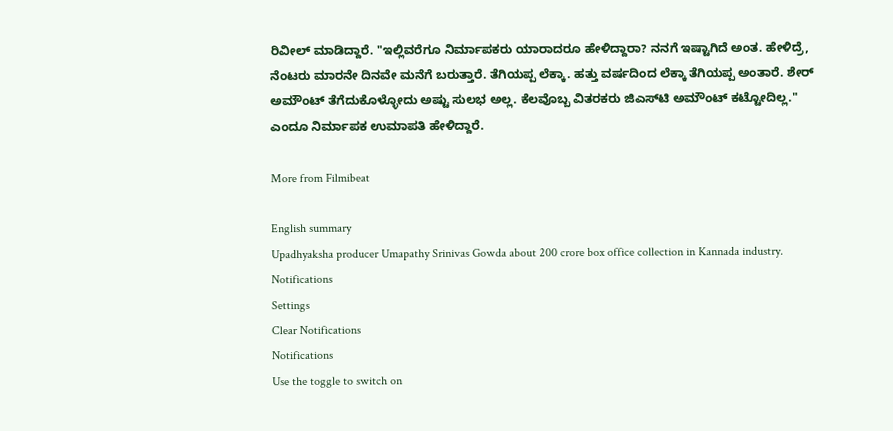ರಿವೀಲ್ ಮಾಡಿದ್ದಾರೆ. "ಇಲ್ಲಿವರೆಗೂ ನಿರ್ಮಾಪಕರು ಯಾರಾದರೂ ಹೇಳಿದ್ದಾರಾ? ನನಗೆ ಇಷ್ಟಾಗಿದೆ ಅಂತ. ಹೇಳಿದ್ರೆ, ನೆಂಟರು ಮಾರನೇ ದಿನವೇ ಮನೆಗೆ ಬರುತ್ತಾರೆ. ತೆಗಿಯಪ್ಪ ಲೆಕ್ಕಾ. ಹತ್ತು ವರ್ಷದಿಂದ ಲೆಕ್ಕಾ ತೆಗಿಯಪ್ಪ ಅಂತಾರೆ. ಶೇರ್ ಅಮೌಂಟ್ ತೆಗೆದುಕೊಳ್ಳೋದು ಅಷ್ಟು ಸುಲಭ ಅಲ್ಲ. ಕೆಲವೊಬ್ಬ ವಿತರಕರು ಜಿಎಸ್‌ಟಿ ಅಮೌಂಟ್ ಕಟ್ಟೋದಿಲ್ಲ." ಎಂದೂ ನಿರ್ಮಾಪಕ ಉಮಾಪತಿ ಹೇಳಿದ್ದಾರೆ.

More from Filmibeat

English summary
Upadhyaksha producer Umapathy Srinivas Gowda about 200 crore box office collection in Kannada industry.
Notifications
Settings
Clear Notifications
Notifications
Use the toggle to switch on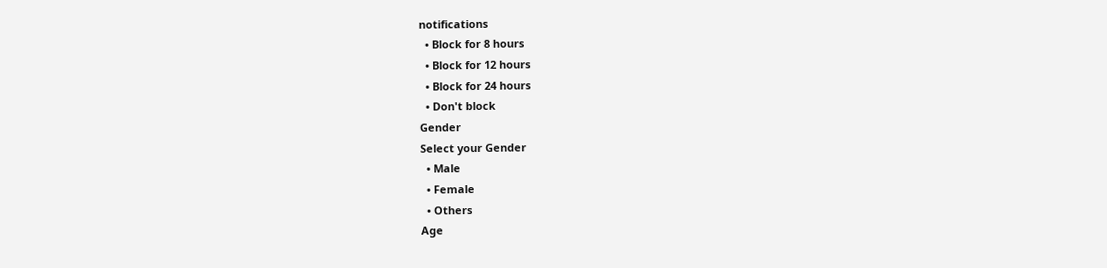notifications
  • Block for 8 hours
  • Block for 12 hours
  • Block for 24 hours
  • Don't block
Gender
Select your Gender
  • Male
  • Female
  • Others
Age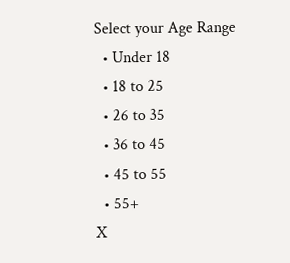Select your Age Range
  • Under 18
  • 18 to 25
  • 26 to 35
  • 36 to 45
  • 45 to 55
  • 55+
X